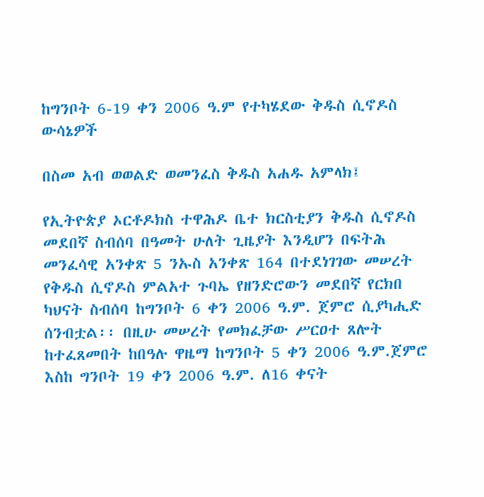ከግንቦት 6-19 ቀን 2006 ዓ.ም የተካሄደው ቅዱስ ሲኖዶስ ውሳኔዎች

በስመ አብ ወወልድ ወመንፈስ ቅዱስ አሐዱ አምላክ፤

የኢትዮጵያ ኦርቶዶክስ ተዋሕዶ ቤተ ክርስቲያን ቅዱስ ሲኖዶስ መደበኛ ስብሰባ በዓመት ሁለት ጊዜያት እንዲሆን በፍትሕ መንፈሳዊ አንቀጽ 5 ንኡስ አንቀጽ 164 በተደነገገው መሠረት የቅዱስ ሲኖዶስ ምልአተ ጉባኤ የዘንድሮውን መደበኛ የርክበ ካህናት ስብሰባ ከግንቦት 6 ቀን 2006 ዓ.ም. ጀምሮ ሲያካሒድ ሰንብቷል፡፡ በዚሁ መሠረት የመክፈቻው ሥርዐተ ጸሎት ከተፈጸመበት ከበዓሉ ዋዜማ ከግንቦት 5 ቀን 2006 ዓ.ም.ጀምሮ እስከ ግንቦት 19 ቀን 2006 ዓ.ም. ለ16 ቀናት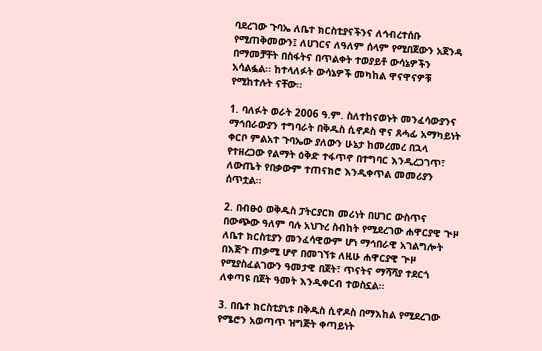ባደረገው ጉባኤ ለቤተ ክርስቲያናችንና ለኅብረተሰቡ የሚጠቅመውን፤ ለሀገርና ለዓለም ሰላም የሚበጀውን አጀንዳ በማመቻቸት በስፋትና በጥልቀት ተወያይቶ ውሳኔዎችን አሳልፏል፡፡ ከተላለፉት ውሳኔዎች መካከል ዋናዋናዎቹ የሚከተሉት ናቸው፡፡

1. ባለፉት ወራት 2006 ዓ.ም. ስለተከናወኑት መንፈሳውያንና ማኅበራውያን ተግባራት በቅዱስ ሲኖዶስ ዋና ጸሓፊ አማካይነት ቀርቦ ምልአተ ጉባኤው ያለውን ሁኔታ ከመረመረ በኋላ የተዘረጋው የልማት ዕቅድ ተፋጥኖ በተግባር እንዲረጋገጥ፣ ለውጤት የበቃውም ተጠናክሮ እንዲቀጥል መመሪያን ሰጥቷል፡፡

2. በብፁዕ ወቅዱስ ፓትርያርክ መሪነት በሀገር ውስጥና በውጭው ዓለም ባሉ አህጉረ ስብከት የሚደረገው ሐዋርያዊ ጒዞ ለቤተ ክርስቲያን መንፈሳዊውም ሆነ ማኅበራዊ አገልግሎት በእጅጉ ጠቃሚ ሆኖ በመገኘቱ ለዚሁ ሐዋርያዊ ጒዞ የሚያስፈልገውን ዓመታዊ በጀት፣ ጥናትና ማሻሻያ ተደርጎ ለቀጣዩ በጀት ዓመት እንዲቀርብ ተወስኗል፡፡

3. በቤተ ክርስቲያኒቱ በቅዱስ ሲኖዶስ በማእከል የሚደረገው የሜሮን አወጣጥ ዝግጅት ቀጣይነት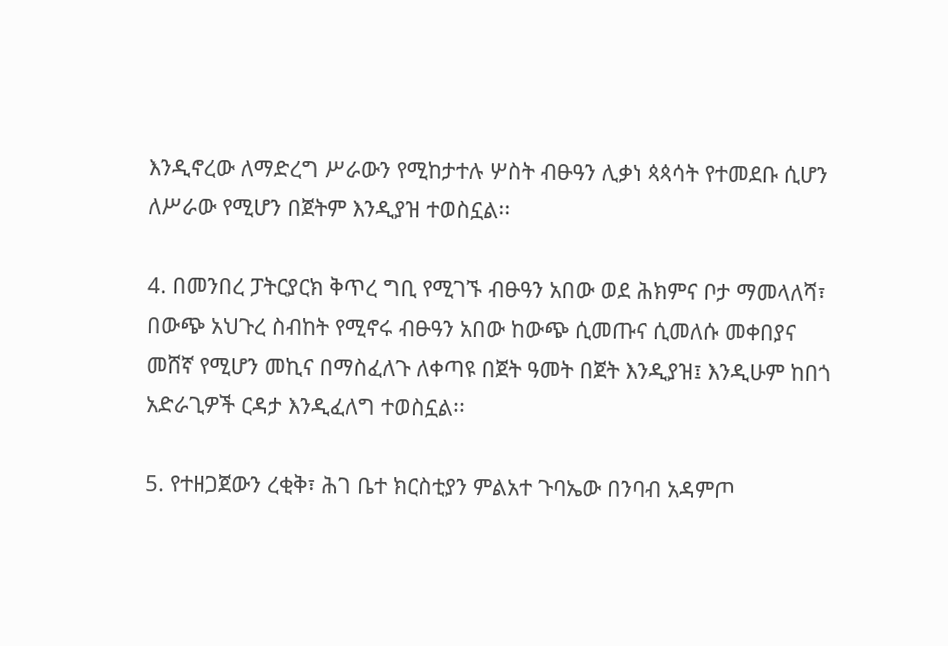እንዲኖረው ለማድረግ ሥራውን የሚከታተሉ ሦስት ብፁዓን ሊቃነ ጳጳሳት የተመደቡ ሲሆን ለሥራው የሚሆን በጀትም እንዲያዝ ተወስኗል፡፡

4. በመንበረ ፓትርያርክ ቅጥረ ግቢ የሚገኙ ብፁዓን አበው ወደ ሕክምና ቦታ ማመላለሻ፣ በውጭ አህጉረ ስብከት የሚኖሩ ብፁዓን አበው ከውጭ ሲመጡና ሲመለሱ መቀበያና መሸኛ የሚሆን መኪና በማስፈለጉ ለቀጣዩ በጀት ዓመት በጀት እንዲያዝ፤ እንዲሁም ከበጎ አድራጊዎች ርዳታ እንዲፈለግ ተወስኗል፡፡

5. የተዘጋጀውን ረቂቅ፣ ሕገ ቤተ ክርስቲያን ምልአተ ጉባኤው በንባብ አዳምጦ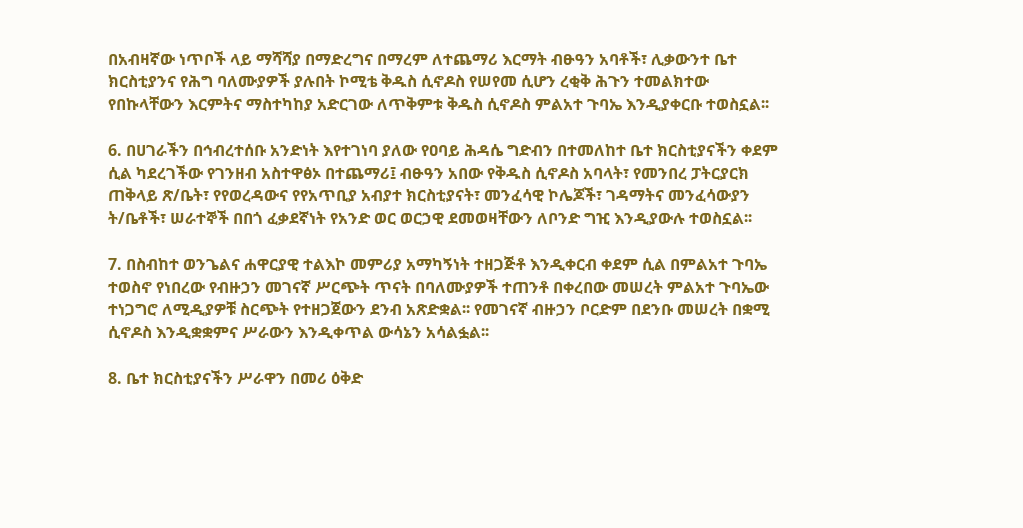በአብዛኛው ነጥቦች ላይ ማሻሻያ በማድረግና በማረም ለተጨማሪ እርማት ብፁዓን አባቶች፣ ሊቃውንተ ቤተ ክርስቲያንና የሕግ ባለሙያዎች ያሉበት ኮሚቴ ቅዱስ ሲኖዶስ የሠየመ ሲሆን ረቂቅ ሕጉን ተመልክተው የበኩላቸውን እርምትና ማስተካከያ አድርገው ለጥቅምቱ ቅዱስ ሲኖዶስ ምልአተ ጉባኤ እንዲያቀርቡ ተወስኗል፡፡

6. በሀገራችን በኅብረተሰቡ አንድነት እየተገነባ ያለው የዐባይ ሕዳሴ ግድብን በተመለከተ ቤተ ክርስቲያናችን ቀደም ሲል ካደረገችው የገንዘብ አስተዋፅኦ በተጨማሪ፤ ብፁዓን አበው የቅዱስ ሲኖዶስ አባላት፣ የመንበረ ፓትርያርክ ጠቅላይ ጽ/ቤት፣ የየወረዳውና የየአጥቢያ አብያተ ክርስቲያናት፣ መንፈሳዊ ኮሌጆች፣ ገዳማትና መንፈሳውያን ት/ቤቶች፣ ሠራተኞች በበጎ ፈቃደኛነት የአንድ ወር ወርኃዊ ደመወዛቸውን ለቦንድ ግዢ እንዲያውሉ ተወስኗል፡፡

7. በስብከተ ወንጌልና ሐዋርያዊ ተልእኮ መምሪያ አማካኝነት ተዘጋጅቶ እንዲቀርብ ቀደም ሲል በምልአተ ጉባኤ ተወስኖ የነበረው የብዙኃን መገናኛ ሥርጭት ጥናት በባለሙያዎች ተጠንቶ በቀረበው መሠረት ምልአተ ጉባኤው ተነጋግሮ ለሚዲያዎቹ ስርጭት የተዘጋጀውን ደንብ አጽድቋል፡፡ የመገናኛ ብዙኃን ቦርድም በደንቡ መሠረት በቋሚ ሲኖዶስ እንዲቋቋምና ሥራውን እንዲቀጥል ውሳኔን አሳልፏል፡፡

8. ቤተ ክርስቲያናችን ሥራዋን በመሪ ዕቅድ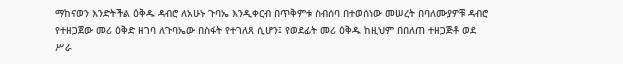ማከናወን እንድትችል ዕቅዱ ዳብሮ ለአሁኑ ጉባኤ እንዲቀርብ በጥቅምቱ ስብሰባ በተወሰነው መሠረት በባለሙያዎቹ ዳብሮ የተዘጋጀው መሪ ዕቅድ ዘገባ ለጉባኤው በስፋት የተገለጸ ሲሆን፤ የወደፊት መሪ ዕቅዱ ከዚህም በበለጠ ተዘጋጅቶ ወደ ሥራ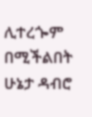ሊተረጐም በሚችልበት ሁኔታ ዳብሮ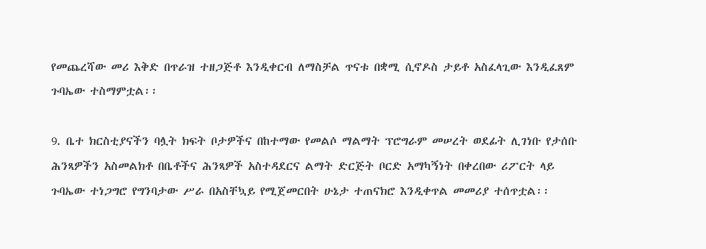የመጨረሻው መሪ እቅድ በጥራዝ ተዘጋጅቶ እንዲቀርብ ለማስቻል ጥናቱ በቋሚ ሲኖዶስ ታይቶ አስፈላጊው እንዲፈጸም ጉባኤው ተስማምቷል፡፡

9. ቤተ ክርስቲያናችን ባሏት ክፍት ቦታዎችና በከተማው የመልሶ ማልማት ፕሮግራም መሠረት ወደፊት ሊገነቡ የታሰቡ ሕንጻዎችን አስመልክቶ በቤቶችና ሕንጻዎች አስተዳደርና ልማት ድርጅት ቦርድ አማካኝነት በቀረበው ሪፖርት ላይ ጉባኤው ተነጋግሮ የግንባታው ሥራ በአስቸኳይ የሚጀመርበት ሁኔታ ተጠናክሮ እንዲቀጥል መመሪያ ተሰጥቷል፡፡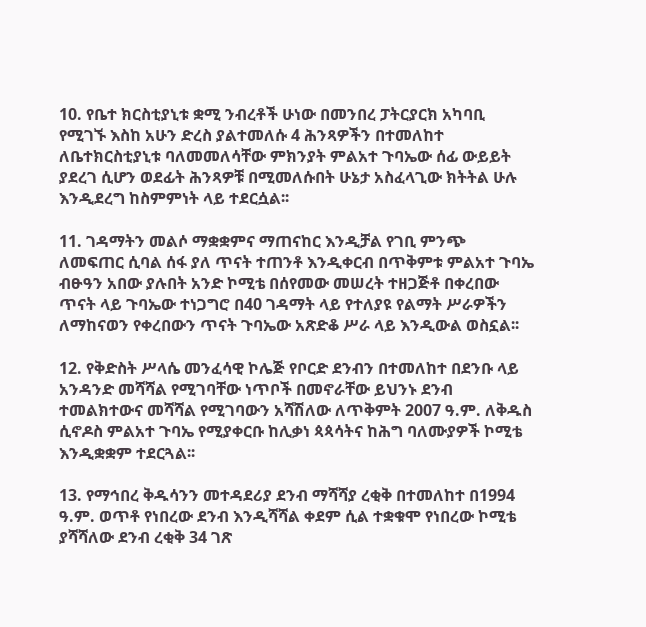10. የቤተ ክርስቲያኒቱ ቋሚ ንብረቶች ሁነው በመንበረ ፓትርያርክ አካባቢ የሚገኙ እስከ አሁን ድረስ ያልተመለሱ 4 ሕንጻዎችን በተመለከተ ለቤተክርስቲያኒቱ ባለመመለሳቸው ምክንያት ምልአተ ጉባኤው ሰፊ ውይይት ያደረገ ሲሆን ወደፊት ሕንጻዎቹ በሚመለሱበት ሁኔታ አስፈላጊው ክትትል ሁሉ እንዲደረግ ከስምምነት ላይ ተደርሷል፡፡

11. ገዳማትን መልሶ ማቋቋምና ማጠናከር እንዲቻል የገቢ ምንጭ ለመፍጠር ሲባል ሰፋ ያለ ጥናት ተጠንቶ እንዲቀርብ በጥቅምቱ ምልአተ ጉባኤ ብፁዓን አበው ያሉበት አንድ ኮሚቴ በሰየመው መሠረት ተዘጋጅቶ በቀረበው ጥናት ላይ ጉባኤው ተነጋግሮ በ40 ገዳማት ላይ የተለያዩ የልማት ሥራዎችን ለማከናወን የቀረበውን ጥናት ጉባኤው አጽድቆ ሥራ ላይ እንዲውል ወስኗል፡፡

12. የቅድስት ሥላሴ መንፈሳዊ ኮሌጅ የቦርድ ደንብን በተመለከተ በደንቡ ላይ አንዳንድ መሻሻል የሚገባቸው ነጥቦች በመኖራቸው ይህንኑ ደንብ ተመልክተውና መሻሻል የሚገባውን አሻሽለው ለጥቅምት 2007 ዓ.ም. ለቅዱስ ሲኖዶስ ምልአተ ጉባኤ የሚያቀርቡ ከሊቃነ ጳጳሳትና ከሕግ ባለሙያዎች ኮሚቴ እንዲቋቋም ተደርጓል፡፡

13. የማኅበረ ቅዱሳንን መተዳደሪያ ደንብ ማሻሻያ ረቂቅ በተመለከተ በ1994 ዓ.ም. ወጥቶ የነበረው ደንብ እንዲሻሻል ቀደም ሲል ተቋቁሞ የነበረው ኮሚቴ ያሻሻለው ደንብ ረቂቅ 34 ገጽ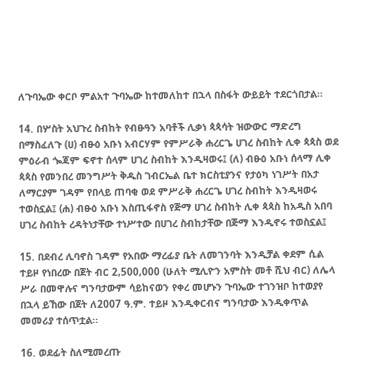ለጉባኤው ቀርቦ ምልአተ ጉባኤው ከተመለከተ በኋላ በስፋት ውይይት ተደርጎበታል፡፡

14. በሦስት አህጉረ ስብከት የብፁዓን አባቶች ሊቃነ ጳጳሳት ዝውውር ማድረግ በማስፈለጉ (ሀ) ብፁዕ አቡነ አብርሃም የምሥራቅ ሐረርጌ ሀገረ ስብከት ሊቀ ጳጳስ ወደ ምዕራብ ጐጃም ፍኖተ ሰላም ሀገረ ስብከት እንዲዛወሩ፤ (ለ) ብፁዕ አቡነ ሰላማ ሊቀ ጳጳስ የመንበረ መንግሥት ቅዱስ ገብርኤል ቤተ ክርስቲያንና የታዕካ ነገሥት በአታ ለማርያም ገዳም የበላይ ጠባቂ ወደ ምሥራቅ ሐረርጌ ሀገረ ስብከት እንዲዛወሩ ተወስኗል፤ (ሐ) ብፁዕ አቡነ እስጢፋኖስ የጅማ ሀገረ ስብከት ሊቀ ጳጳስ ከአዲስ አበባ ሀገረ ስብከት ረዳትነታቸው ተነሥተው በሀገረ ስብከታቸው በጅማ እንዲኖሩ ተወስኗል፤

15. በደብረ ሊባኖስ ገዳም የአበው ማረፊያ ቤት ለመገንባት እንዲቻል ቀደም ሲል ተይዞ የነበረው በጀት ብር 2,500,000 (ሁለት ሚሊዮን አምስት መቶ ሺህ ብር) ለሌላ ሥራ በመዋሉና ግንባታውም ሳይከናወን የቀረ መሆኑን ጉባኤው ተገንዝቦ ከተወያየ በኋላ ይኸው በጀት ለ2007 ዓ.ም. ተይዞ እንዲቀርብና ግንባታው እንዲቀጥል መመሪያ ተሰጥቷል፡፡

16. ወደፊት ስለሚመረጡ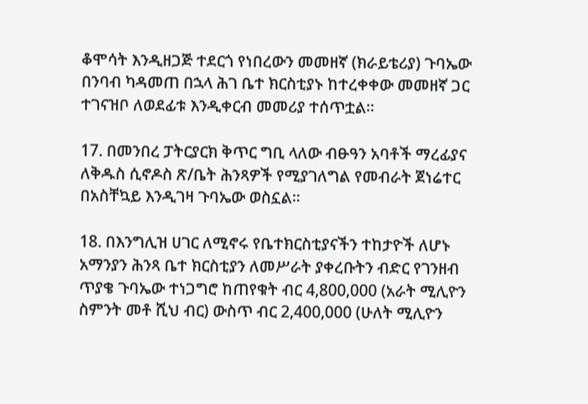ቆሞሳት እንዲዘጋጅ ተደርጎ የነበረውን መመዘኛ (ክራይቴሪያ) ጉባኤው በንባብ ካዳመጠ በኋላ ሕገ ቤተ ክርስቲያኑ ከተረቀቀው መመዘኛ ጋር ተገናዝቦ ለወደፊቱ እንዲቀርብ መመሪያ ተሰጥቷል፡፡

17. በመንበረ ፓትርያርክ ቅጥር ግቢ ላለው ብፁዓን አባቶች ማረፊያና ለቅዱስ ሲኖዶስ ጽ/ቤት ሕንጻዎች የሚያገለግል የመብራት ጀነሬተር በአስቸኳይ እንዲገዛ ጉባኤው ወስኗል፡፡

18. በእንግሊዝ ሀገር ለሚኖሩ የቤተክርስቲያናችን ተከታዮች ለሆኑ አማንያን ሕንጻ ቤተ ክርስቲያን ለመሥራት ያቀረቡትን ብድር የገንዘብ ጥያቄ ጉባኤው ተነጋግሮ ከጠየቁት ብር 4,800,000 (አራት ሚሊዮን ስምንት መቶ ሺህ ብር) ውስጥ ብር 2,400,000 (ሁለት ሚሊዮን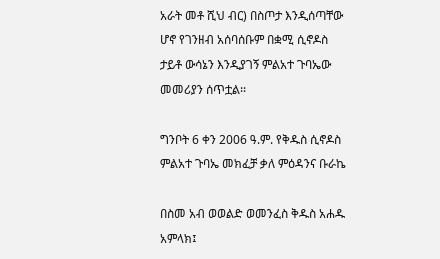አራት መቶ ሺህ ብር) በስጦታ እንዲሰጣቸው ሆኖ የገንዘብ አሰባሰቡም በቋሚ ሲኖዶስ ታይቶ ውሳኔን እንዲያገኝ ምልአተ ጉባኤው መመሪያን ሰጥቷል፡፡

ግንቦት 6 ቀን 2006 ዓ.ም. የቅዱስ ሲኖዶስ ምልአተ ጉባኤ መክፈቻ ቃለ ምዕዳንና ቡራኬ

በስመ አብ ወወልድ ወመንፈስ ቅዱስ አሐዱ አምላክ፤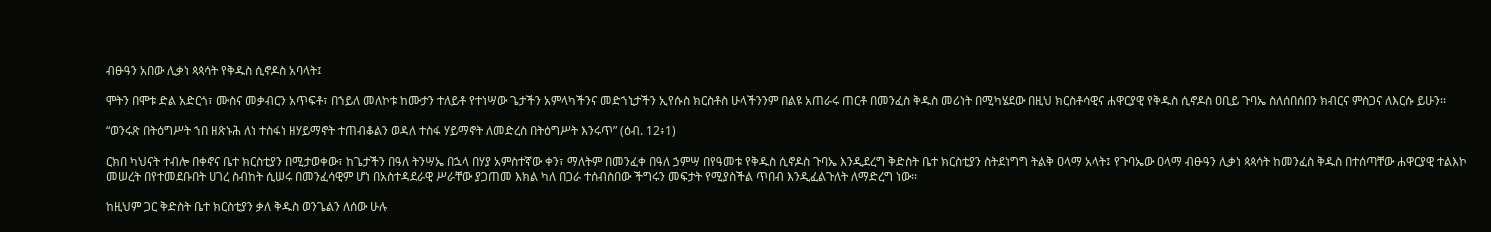ብፁዓን አበው ሊቃነ ጳጳሳት የቅዱስ ሲኖዶስ አባላት፤

ሞትን በሞቱ ድል አድርጎ፣ ሙስና መቃብርን አጥፍቶ፣ በኀይለ መለኮቱ ከሙታን ተለይቶ የተነሣው ጌታችን አምላካችንና መድኀኒታችን ኢየሱስ ክርስቶስ ሁላችንንም በልዩ አጠራሩ ጠርቶ በመንፈስ ቅዱስ መሪነት በሚካሄደው በዚህ ክርስቶሳዊና ሐዋርያዊ የቅዱስ ሲኖዶስ ዐቢይ ጉባኤ ስለሰበሰበን ክብርና ምስጋና ለእርሱ ይሁን፡፡

“ወንሩጽ በትዕግሥት ኀበ ዘጽኑሕ ለነ ተስፋነ ዘሃይማኖት ተጠብቆልን ወዳለ ተስፋ ሃይማኖት ለመድረስ በትዕግሥት እንሩጥ” (ዕብ. 12፥1)

ርክበ ካህናት ተብሎ በቀኖና ቤተ ክርስቲያን በሚታወቀው፣ ከጌታችን በዓለ ትንሣኤ በኋላ በሃያ አምስተኛው ቀን፣ ማለትም በመንፈቀ በዓለ ኃምሣ በየዓመቱ የቅዱስ ሲኖዶስ ጉባኤ እንዲደረግ ቅድስት ቤተ ክርስቲያን ስትደነግግ ትልቅ ዐላማ አላት፤ የጉባኤው ዐላማ ብፁዓን ሊቃነ ጳጳሳት ከመንፈስ ቅዱስ በተሰጣቸው ሐዋርያዊ ተልእኮ መሠረት በየተመደቡበት ሀገረ ስብከት ሲሠሩ በመንፈሳዊም ሆነ በአስተዳደራዊ ሥራቸው ያጋጠመ እክል ካለ በጋራ ተሰብስበው ችግሩን መፍታት የሚያስችል ጥበብ እንዲፈልጉለት ለማድረግ ነው፡፡

ከዚህም ጋር ቅድስት ቤተ ክርስቲያን ቃለ ቅዱስ ወንጌልን ለሰው ሁሉ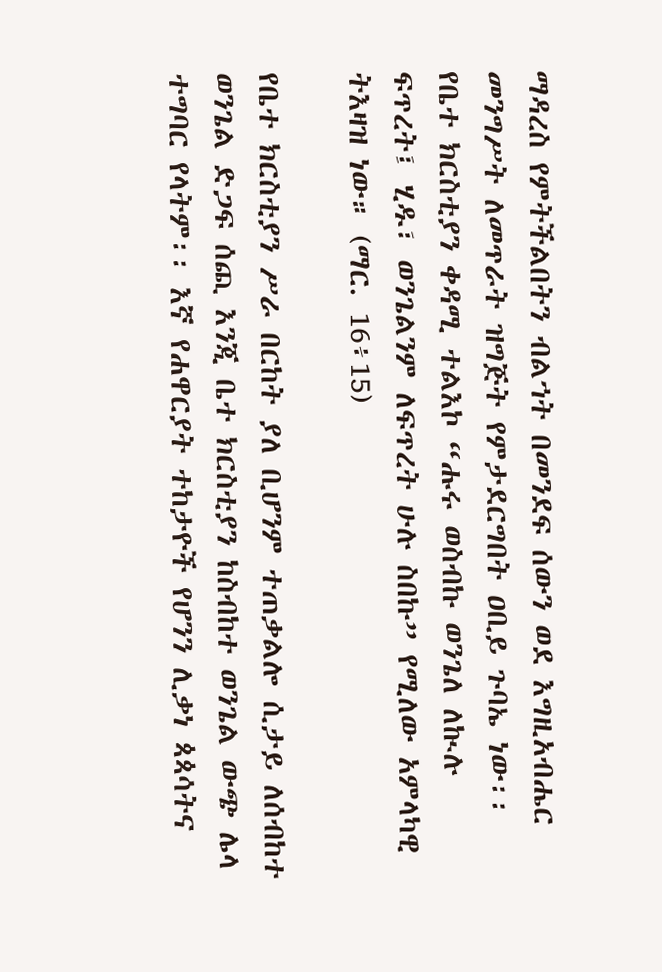ማዳረስ የምትችልበትን ብልኀት በመንደፍ ሰውን ወደ እግዚአብሔር መንግሥት ለመጥራት ዝግጅት የምታደርግበት ዐቢይ ጉባኤ ነው፡፡
የቤተ ክርስቲያን ቀዳሚ ተልእኮ “ሑሩ ወስብኩ ወንጌለ ለኲሉ ፍጥረት፤ ሂዱ፣ ወንጌልንም ለፍጥረት ሁሉ ስበኩ” የሚለው አምላካዊ ትእዛዝ ነው። (ማር. 16፥15)

የቤተ ክርስቲያን ሥራ በርከት ያለ ቢሆንም ተጠቃልሎ ሲታይ ለሰብከተ ወንጌል ድጋፍ ሰጪ እንጂ ቤተ ክርስቲያን ከስብከተ ወንጌል ውጭ ሌላ ተግባር የላትም፡፡ እኛ የሐዋርያት ተከታዮች የሆንን ሊቃነ ጳጳሳትና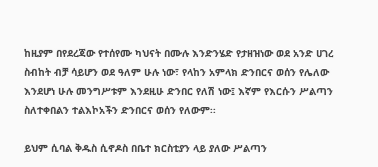ከዚያም በየደረጃው የተሰየሙ ካህናት በሙሉ እንድንሄድ የታዘዝነው ወደ አንድ ሀገረ ስብከት ብቻ ሳይሆን ወደ ዓለም ሁሉ ነው፣ የላከን አምላክ ድንበርና ወሰን የሌለው እንደሆነ ሁሉ መንግሥቱም እንደዚሁ ድንበር የለሽ ነው፤ እኛም የእርሱን ሥልጣን ስለተቀበልን ተልእኮአችን ድንበርና ወሰን የለውም፡፡

ይህም ሲባል ቅዱስ ሲኖዶስ በቤተ ክርስቲያን ላይ ያለው ሥልጣን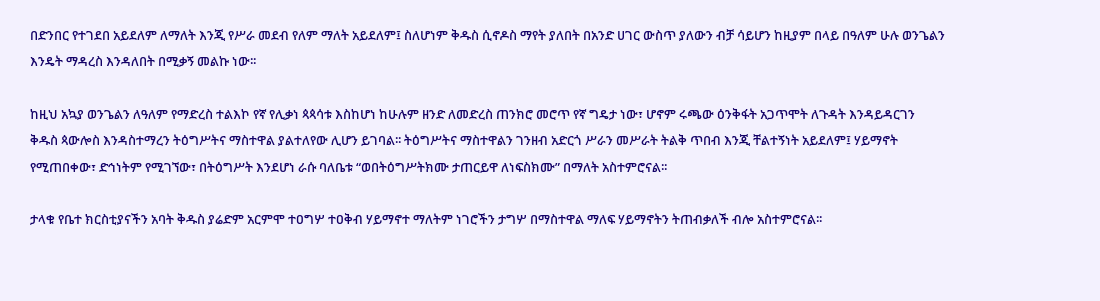በድንበር የተገደበ አይደለም ለማለት እንጂ የሥራ መደብ የለም ማለት አይደለም፤ ስለሆነም ቅዱስ ሲኖዶስ ማየት ያለበት በአንድ ሀገር ውስጥ ያለውን ብቻ ሳይሆን ከዚያም በላይ በዓለም ሁሉ ወንጌልን እንዴት ማዳረስ እንዳለበት በሚቃኝ መልኩ ነው፡፡

ከዚህ አኳያ ወንጌልን ለዓለም የማድረስ ተልእኮ የኛ የሊቃነ ጳጳሳቱ እስከሆነ ከሁሉም ዘንድ ለመድረስ ጠንክሮ መሮጥ የኛ ግዴታ ነው፣ ሆኖም ሩጫው ዕንቅፋት አጋጥሞት ለጉዳት እንዳይዳርገን ቅዱስ ጳውሎስ እንዳስተማረን ትዕግሥትና ማስተዋል ያልተለየው ሊሆን ይገባል፡፡ ትዕግሥትና ማስተዋልን ገንዘብ አድርጎ ሥራን መሥራት ትልቅ ጥበብ እንጂ ቸልተኝነት አይደለም፤ ሃይማኖት የሚጠበቀው፣ ድኅነትም የሚገኘው፣ በትዕግሥት እንደሆነ ራሱ ባለቤቱ “ወበትዕግሥትክሙ ታጠርይዋ ለነፍስክሙ” በማለት አስተምሮናል፡፡

ታላቁ የቤተ ክርስቲያናችን አባት ቅዱስ ያሬድም አርምሞ ተዐግሦ ተዐቅብ ሃይማኖተ ማለትም ነገሮችን ታግሦ በማስተዋል ማለፍ ሃይማኖትን ትጠብቃለች ብሎ አስተምሮናል፡፡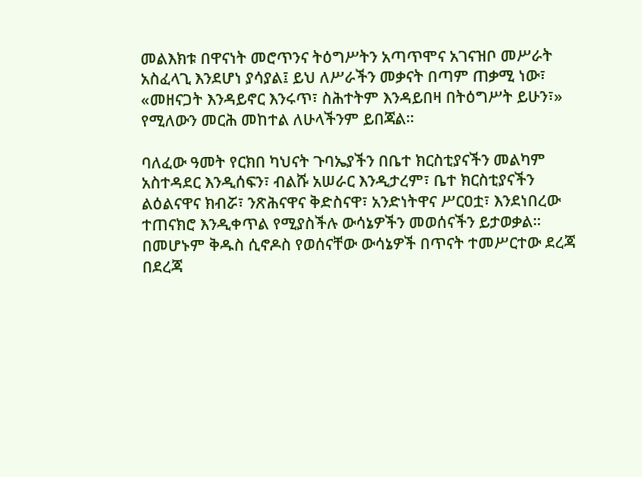መልእክቱ በዋናነት መሮጥንና ትዕግሥትን አጣጥሞና አገናዝቦ መሥራት አስፈላጊ እንደሆነ ያሳያል፤ ይህ ለሥራችን መቃናት በጣም ጠቃሚ ነው፣ «መዘናጋት እንዳይኖር እንሩጥ፣ ስሕተትም እንዳይበዛ በትዕግሥት ይሁን፣» የሚለውን መርሕ መከተል ለሁላችንም ይበጃል፡፡

ባለፈው ዓመት የርክበ ካህናት ጉባኤያችን በቤተ ክርስቲያናችን መልካም አስተዳደር እንዲሰፍን፣ ብልሹ አሠራር እንዲታረም፣ ቤተ ክርስቲያናችን ልዕልናዋና ክብሯ፣ ንጽሕናዋና ቅድስናዋ፣ አንድነትዋና ሥርዐቷ፣ እንደነበረው ተጠናክሮ እንዲቀጥል የሚያስችሉ ውሳኔዎችን መወሰናችን ይታወቃል፡፡ በመሆኑም ቅዱስ ሲኖዶስ የወሰናቸው ውሳኔዎች በጥናት ተመሥርተው ደረጃ በደረጃ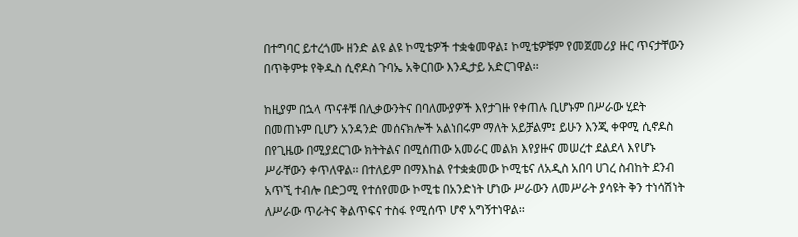በተግባር ይተረጎሙ ዘንድ ልዩ ልዩ ኮሚቴዎች ተቋቁመዋል፤ ኮሚቴዎቹም የመጀመሪያ ዙር ጥናታቸውን በጥቅምቱ የቅዱስ ሲኖዶስ ጉባኤ አቅርበው እንዲታይ አድርገዋል፡፡

ከዚያም በኋላ ጥናቶቹ በሊቃውንትና በባለሙያዎች እየታገዙ የቀጠሉ ቢሆኑም በሥራው ሂደት በመጠኑም ቢሆን አንዳንድ መሰናክሎች አልነበሩም ማለት አይቻልም፤ ይሁን እንጂ ቀዋሚ ሲኖዶስ በየጊዜው በሚያደርገው ክትትልና በሚሰጠው አመራር መልክ እየያዙና መሠረተ ደልደላ እየሆኑ ሥራቸውን ቀጥለዋል፡፡ በተለይም በማእከል የተቋቋመው ኮሚቴና ለአዲስ አበባ ሀገረ ስብከት ደንብ አጥኚ ተብሎ በድጋሚ የተሰየመው ኮሚቴ በአንድነት ሆነው ሥራውን ለመሥራት ያሳዩት ቅን ተነሳሽነት ለሥራው ጥራትና ቅልጥፍና ተስፋ የሚሰጥ ሆኖ አግኝተነዋል፡፡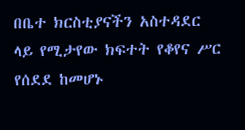በቤተ ክርስቲያናችን አስተዳደር ላይ የሚታየው ክፍተት የቆየና ሥር የሰደደ ከመሆኑ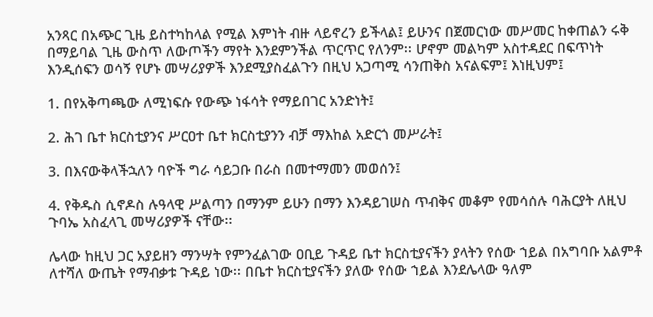አንጻር በአጭር ጊዜ ይስተካከላል የሚል እምነት ብዙ ላይኖረን ይችላል፤ ይሁንና በጀመርነው መሥመር ከቀጠልን ሩቅ በማይባል ጊዜ ውስጥ ለውጦችን ማየት እንደምንችል ጥርጥር የለንም፡፡ ሆኖም መልካም አስተዳደር በፍጥነት እንዲሰፍን ወሳኝ የሆኑ መሣሪያዎች እንደሚያስፈልጉን በዚህ አጋጣሚ ሳንጠቅስ አናልፍም፤ እነዚህም፤

1. በየአቅጣጫው ለሚነፍሱ የውጭ ነፋሳት የማይበገር አንድነት፤

2. ሕገ ቤተ ክርስቲያንና ሥርዐተ ቤተ ክርስቲያንን ብቻ ማእከል አድርጎ መሥራት፤

3. በእናውቅላችኋለን ባዮች ግራ ሳይጋቡ በራስ በመተማመን መወሰን፤

4. የቅዱስ ሲኖዶስ ሉዓላዊ ሥልጣን በማንም ይሁን በማን እንዳይገሠስ ጥብቅና መቆም የመሳሰሉ ባሕርያት ለዚህ ጉባኤ አስፈላጊ መሣሪያዎች ናቸው፡፡

ሌላው ከዚህ ጋር አያይዘን ማንሣት የምንፈልገው ዐቢይ ጉዳይ ቤተ ክርስቲያናችን ያላትን የሰው ኀይል በአግባቡ አልምቶ ለተሻለ ውጤት የማብቃቱ ጉዳይ ነው፡፡ በቤተ ክርስቲያናችን ያለው የሰው ኀይል እንደሌላው ዓለም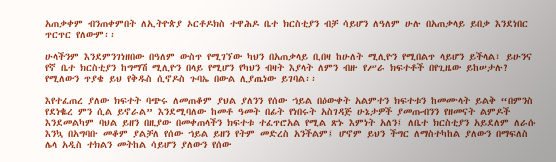አጠቃቀም ብንጠቀምበት ለኢትዮጵያ ኦርቶዶክስ ተዋሕዶ ቤተ ክርስቲያን ብቻ ሳይሆን ለዓለም ሁሉ በአጠቃላይ ይበቃ እንደነበር ጥርጥር የለውም፡፡

ሁላችንም እንደምንገነዘበው በዓለም ውስጥ የሚገኘው ካህን በአጠቃላይ ቢበዛ ከሁለት ሚሊዮን የሚበልጥ ላይሆን ይችላል፣ ይሁንና የኛ ቤተ ክርስቲያን ከግማሽ ሚሊዮን በላይ የሚሆን የካህን ብዛት እያላት ለምን ብዙ የሥራ ክፍተቶች በየጊዜው ይከሠታሉ? የሚለውን ጥያቄ ይህ የቅዱስ ሲኖዶስ ጉባኤ በውል ሊያጤነው ይገባል፡፡

እየተፈጠረ ያለው ክፍተት ባጭሩ ለመጠቆም ያህል ያለንን የሰው ኀይል በዕውቀት አልምተን ክፍተቱን ከመሙላት ይልቅ “በምንስ የደነቈረ ምን ሲል ይኖራል” እንደሚባለው ከመቶ ዓመት በፊት የነበሩት አስገዳጅ ሁኔታዎች ያመጡብንን የዘመናት ልምዶች እንደመልካም ባህል ይዘን በዚያው በመቀጠላችን ክፍተቱ ተፈጥሮአል የሚል ጽኑ እምነት አለን፤ ለቤተ ክርስቲያን አይደለም ለራሱ እንኳ በአግባቡ መቆም ያልቻለ የሰው ኀይል ይዘን የትም መድረስ አንችልም፤ ሆኖም ይህን ችግር ለማስተካከል ያለውን በማፍለስ ሌላ አዲስ ተክልን መትከል ሳይሆን ያለውን የሰው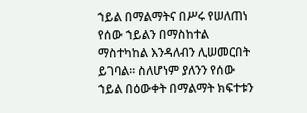ኀይል በማልማትና በሥሩ የሠለጠነ የሰው ኀይልን በማስከተል ማስተካከል እንዳለብን ሊሠመርበት ይገባል፡፡ ስለሆነም ያለንን የሰው ኀይል በዕውቀት በማልማት ክፍተቱን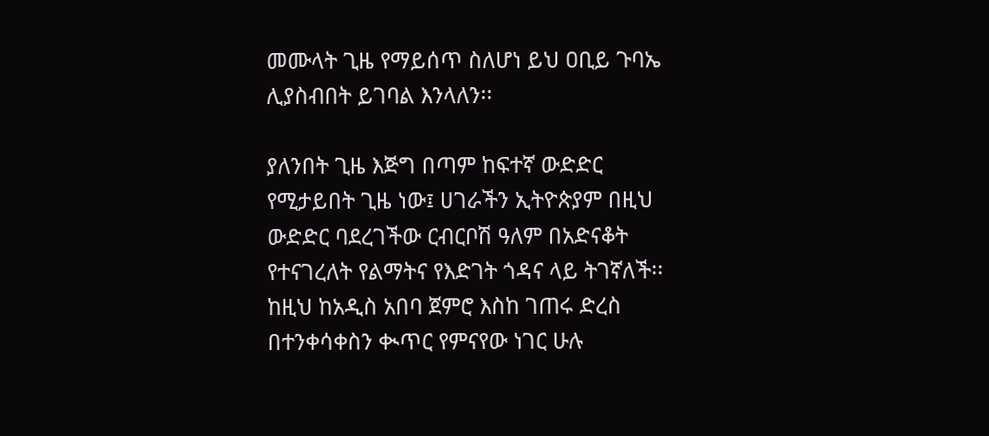መሙላት ጊዜ የማይሰጥ ስለሆነ ይህ ዐቢይ ጉባኤ ሊያስብበት ይገባል እንላለን፡፡

ያለንበት ጊዜ እጅግ በጣም ከፍተኛ ውድድር የሚታይበት ጊዜ ነው፤ ሀገራችን ኢትዮጵያም በዚህ ውድድር ባደረገችው ርብርቦሽ ዓለም በአድናቆት የተናገረለት የልማትና የእድገት ጎዳና ላይ ትገኛለች፡፡ ከዚህ ከአዲስ አበባ ጀምሮ እስከ ገጠሩ ድረስ በተንቀሳቀስን ቊጥር የምናየው ነገር ሁሉ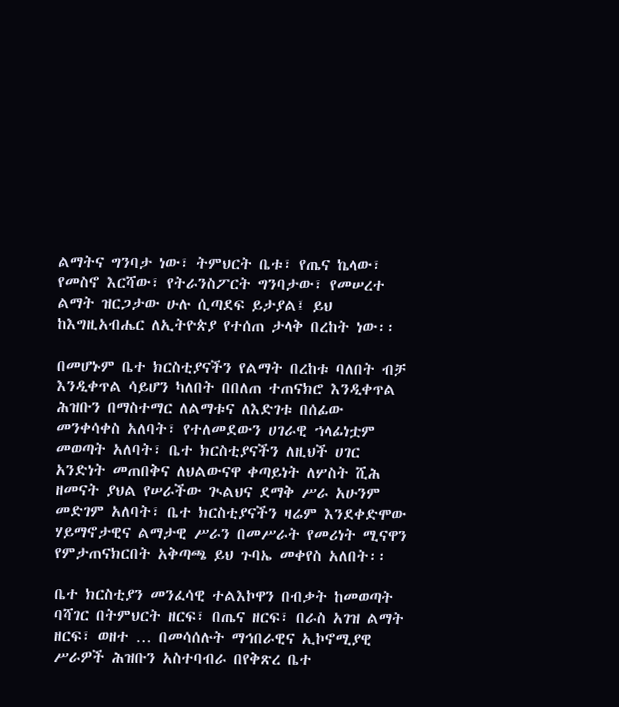ልማትና ግንባታ ነው፣ ትምህርት ቤቱ፣ የጤና ኬላው፣ የመስኖ እርሻው፣ የትራንስፖርት ግንባታው፣ የመሠረተ ልማት ዝርጋታው ሁሉ ሲጣደፍ ይታያል፤ ይህ ከእግዚአብሔር ለኢትዮጵያ የተሰጠ ታላቅ በረከት ነው፡፡

በመሆኑም ቤተ ክርስቲያናችን የልማት በረከቱ ባለበት ብቻ እንዲቀጥል ሳይሆን ካለበት በበለጠ ተጠናክሮ እንዲቀጥል ሕዝቡን በማስተማር ለልማቱና ለእድገቱ በሰፊው መንቀሳቀስ አለባት፣ የተለመደውን ሀገራዊ ኀላፊነቷም መወጣት አለባት፣ ቤተ ክርስቲያናችን ለዚህች ሀገር አንድነት መጠበቅና ለህልውናዋ ቀጣይነት ለሦስት ሺሕ ዘመናት ያህል የሠራችው ጒልህና ደማቅ ሥራ አሁንም መድገም አለባት፣ ቤተ ክርስቲያናችን ዛሬም እንደቀድሞው ሃይማኖታዊና ልማታዊ ሥራን በመሥራት የመሪነት ሚናዋን የምታጠናክርበት አቅጣጫ ይህ ጉባኤ መቀየስ አለበት፡፡

ቤተ ክርስቲያን መንፈሳዊ ተልእኮዋን በብቃት ከመወጣት ባሻገር በትምህርት ዘርፍ፣ በጤና ዘርፍ፣ በራስ አገዝ ልማት ዘርፍ፣ ወዘተ … በመሳሰሉት ማኅበራዊና ኢኮኖሚያዊ ሥራዎች ሕዝቡን አስተባብራ በየቅጽረ ቤተ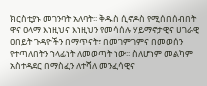ክርስቲያኑ መገንባት አለባት፡፡ ቅዱስ ሲኖዶስ የሚሰበሰብበት ዋና ዐላማ እነዚህና እነዚህን የመሳሰሉ ሃይማኖታዊና ሀገራዊ ዐበይት ጉዳዮችን በማጥናት፣ በመገምገምና በመወሰን የተጣለበትን ኀላፊነት ለመወጣት ነው፡፡ ስለሆነም መልካም አስተዳደር በማስፈን ለተሻለ መንፈሳዊና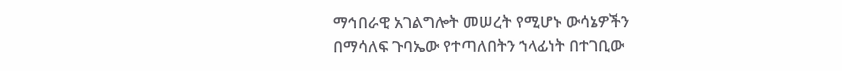ማኅበራዊ አገልግሎት መሠረት የሚሆኑ ውሳኔዎችን በማሳለፍ ጉባኤው የተጣለበትን ኀላፊነት በተገቢው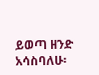ይወጣ ዘንድ አሳስባለሁ፡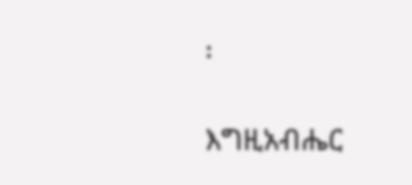፡

እግዚአብሔር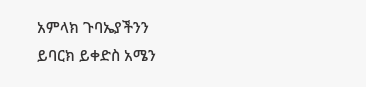አምላክ ጉባኤያችንን ይባርክ ይቀድስ አሜን